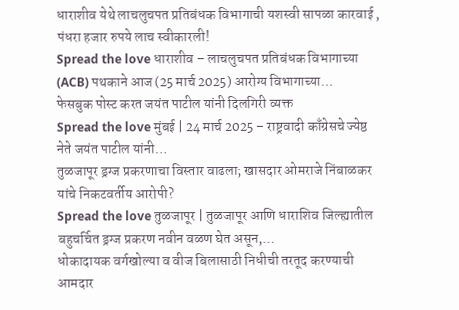धाराशीव येथे लाचलुचपत प्रतिबंधक विभागाची यशस्वी सापळा कारवाई , पंधरा हजार रुपये लाच स्वीकारली!
Spread the love धाराशीव – लाचलुचपत प्रतिबंधक विभागाच्या (ACB) पथकाने आज (25 मार्च 2025) आरोग्य विभागाच्या…
फेसबुक पोस्ट करत जयंत पाटील यांनी दिलगिरी व्यक्त
Spread the love मुंबई | 24 मार्च 2025 – राष्ट्रवादी काँग्रेसचे ज्येष्ठ नेते जयंत पाटील यांनी…
तुळजापूर ड्रग्ज प्रकरणाचा विस्तार वाढला; खासदार ओमराजे निंबाळकर यांचे निकटवर्तीय आरोपी?
Spread the love तुळजापूर | तुळजापूर आणि धाराशिव जिल्ह्यातील बहुचर्चित ड्रग्ज प्रकरण नवीन वळण घेत असून,…
धोकादायक वर्गखोल्या व वीज बिलासाठी निधीची तरतूद करण्याची आमदार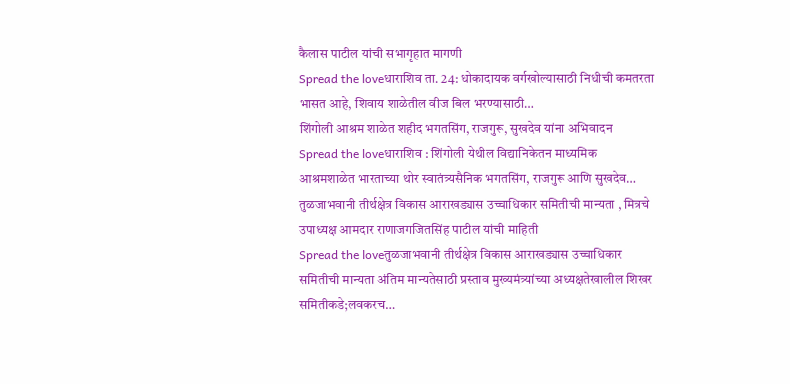कैलास पाटील यांची सभागृहात मागणी
Spread the loveधाराशिव ता. 24: धोकादायक वर्गखोल्यासाठी निधीची कमतरता भासत आहे, शिवाय शाळेतील वीज बिल भरण्यासाठी…
शिंगोली आश्रम शाळेत शहीद भगतसिंग, राजगुरू, सुखदेव यांना अभिवादन
Spread the loveधाराशिव : शिंगोली येथील विद्यानिकेतन माध्यमिक आश्रमशाळेत भारताच्या थोर स्वातंत्र्यसैनिक भगतसिंग, राजगुरू आणि सुखदेव…
तुळजाभवानी तीर्थक्षेत्र विकास आराखड्यास उच्चाधिकार समितीची मान्यता , मित्रचे उपाध्यक्ष आमदार राणाजगजितसिंह पाटील यांची माहिती
Spread the loveतुळजाभवानी तीर्थक्षेत्र विकास आराखड्यास उच्चाधिकार समितीची मान्यता अंतिम मान्यतेसाठी प्रस्ताव मुख्यमंत्र्यांच्या अध्यक्षतेखालील शिखर समितीकडे;लवकरच…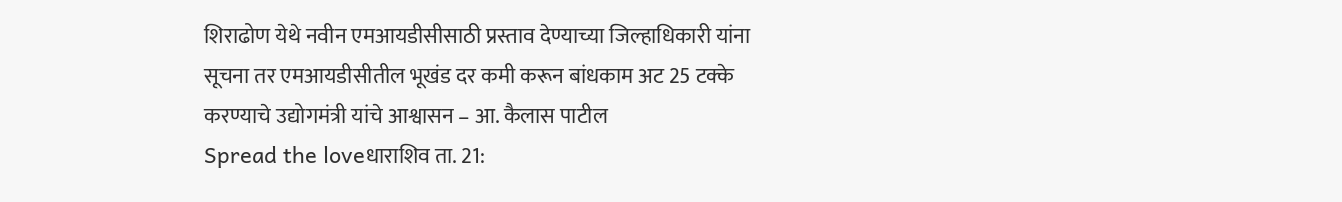शिराढोण येथे नवीन एमआयडीसीसाठी प्रस्ताव देण्याच्या जिल्हाधिकारी यांना सूचना तर एमआयडीसीतील भूखंड दर कमी करून बांधकाम अट 25 टक्के करण्याचे उद्योगमंत्री यांचे आश्वासन – आ. कैलास पाटील
Spread the loveधाराशिव ता. 21: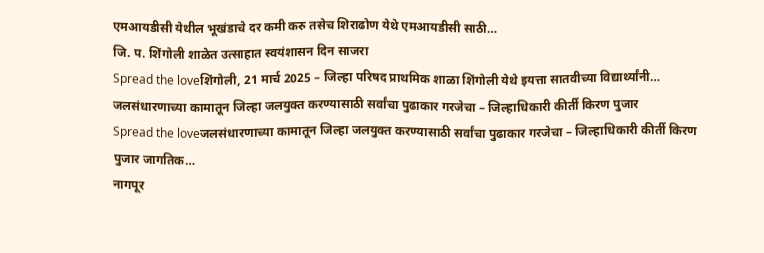एमआयडीसी येथील भूखंडाचे दर कमी करु तसेच शिराढोण येथे एमआयडीसी साठी…
जि. प. शिंगोली शाळेत उत्साहात स्वयंशासन दिन साजरा
Spread the loveशिंगोली, 21 मार्च 2025 – जिल्हा परिषद प्राथमिक शाळा शिंगोली येथे इयत्ता सातवीच्या विद्यार्थ्यांनी…
जलसंधारणाच्या कामातून जिल्हा जलयुक्त करण्यासाठी सर्वांचा पुढाकार गरजेचा – जिल्हाधिकारी कीर्ती किरण पुजार
Spread the loveजलसंधारणाच्या कामातून जिल्हा जलयुक्त करण्यासाठी सर्वांचा पुढाकार गरजेचा – जिल्हाधिकारी कीर्ती किरण पुजार जागतिक…
नागपूर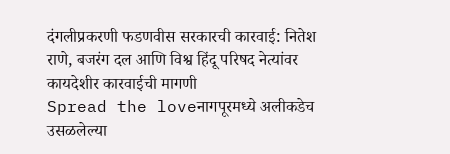दंगलीप्रकरणी फडणवीस सरकारची कारवाई: नितेश राणे, बजरंग दल आणि विश्व हिंदू परिषद नेत्यांवर कायदेशीर कारवाईची मागणी
Spread the loveनागपूरमध्ये अलीकडेच उसळलेल्या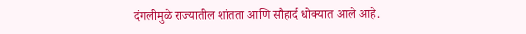दंगलीमुळे राज्यातील शांतता आणि सौहार्द धोक्यात आले आहे.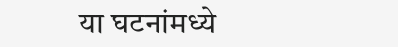या घटनांमध्ये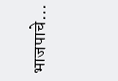भाजपाचे…